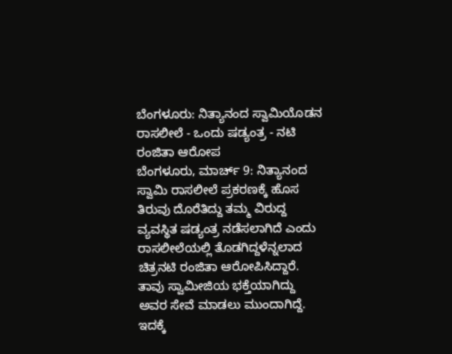ಬೆಂಗಳೂರು: ನಿತ್ಯಾನಂದ ಸ್ವಾಮಿಯೊಡನ ರಾಸಲೀಲೆ - ಒಂದು ಷಡ್ಯಂತ್ರ - ನಟಿ ರಂಜಿತಾ ಆರೋಪ
ಬೆಂಗಳೂರು, ಮಾರ್ಚ್ 9: ನಿತ್ಯಾನಂದ ಸ್ವಾಮಿ ರಾಸಲೀಲೆ ಪ್ರಕರಣಕ್ಕೆ ಹೊಸ ತಿರುವು ದೊರೆತಿದ್ದು ತಮ್ಮ ವಿರುದ್ದ ವ್ಯವಸ್ಥಿತ ಷಡ್ಯಂತ್ರ ನಡೆಸಲಾಗಿದೆ ಎಂದು ರಾಸಲೀಲೆಯಲ್ಲಿ ತೊಡಗಿದ್ದಳೆನ್ನಲಾದ ಚಿತ್ರನಟಿ ರಂಜಿತಾ ಆರೋಪಿಸಿದ್ದಾರೆ.
ತಾವು ಸ್ವಾಮೀಜಿಯ ಭಕ್ತೆಯಾಗಿದ್ದು ಅವರ ಸೇವೆ ಮಾಡಲು ಮುಂದಾಗಿದ್ದೆ. ಇದಕ್ಕೆ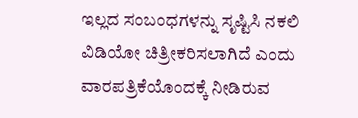ಇಲ್ಲದ ಸಂಬಂಧಗಳನ್ನು ಸೃಷ್ಟಿಸಿ ನಕಲಿ ವಿಡಿಯೋ ಚಿತ್ರೀಕರಿಸಲಾಗಿದೆ ಎಂದು ವಾರಪತ್ರಿಕೆಯೊಂದಕ್ಕೆ ನೀಡಿರುವ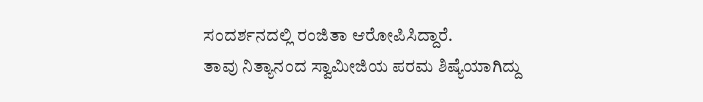ಸಂದರ್ಶನದಲ್ಲಿ ರಂಜಿತಾ ಆರೋಪಿಸಿದ್ದಾರೆ.
ತಾವು ನಿತ್ಯಾನಂದ ಸ್ವಾಮೀಜಿಯ ಪರಮ ಶಿಷ್ಯೆಯಾಗಿದ್ದು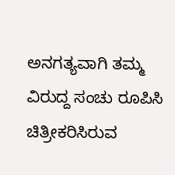ಅನಗತ್ಯವಾಗಿ ತಮ್ಮ ವಿರುದ್ದ ಸಂಚು ರೂಪಿಸಿ ಚಿತ್ರೀಕರಿಸಿರುವ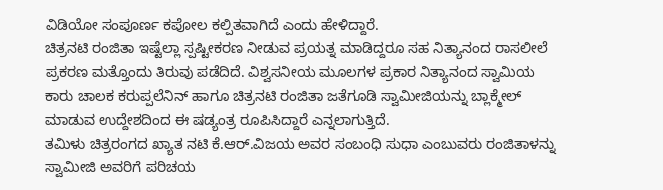ವಿಡಿಯೋ ಸಂಪೂರ್ಣ ಕಪೋಲ ಕಲ್ಪಿತವಾಗಿದೆ ಎಂದು ಹೇಳಿದ್ದಾರೆ.
ಚಿತ್ರನಟಿ ರಂಜಿತಾ ಇಷ್ಟೆಲ್ಲಾ ಸ್ಪಷ್ಟೀಕರಣ ನೀಡುವ ಪ್ರಯತ್ನ ಮಾಡಿದ್ದರೂ ಸಹ ನಿತ್ಯಾನಂದ ರಾಸಲೀಲೆ ಪ್ರಕರಣ ಮತ್ತೊಂದು ತಿರುವು ಪಡೆದಿದೆ. ವಿಶ್ವಸನೀಯ ಮೂಲಗಳ ಪ್ರಕಾರ ನಿತ್ಯಾನಂದ ಸ್ವಾಮಿಯ ಕಾರು ಚಾಲಕ ಕರುಪ್ಪಲೆನಿನ್ ಹಾಗೂ ಚಿತ್ರನಟಿ ರಂಜಿತಾ ಜತೆಗೂಡಿ ಸ್ವಾಮೀಜಿಯನ್ನು ಬ್ಲಾಕ್ಮೇಲ್ ಮಾಡುವ ಉದ್ದೇಶದಿಂದ ಈ ಷಡ್ಯಂತ್ರ ರೂಪಿಸಿದ್ದಾರೆ ಎನ್ನಲಾಗುತ್ತಿದೆ.
ತಮಿಳು ಚಿತ್ರರಂಗದ ಖ್ಯಾತ ನಟಿ ಕೆ.ಆರ್.ವಿಜಯ ಅವರ ಸಂಬಂಧಿ ಸುಧಾ ಎಂಬುವರು ರಂಜಿತಾಳನ್ನು ಸ್ವಾಮೀಜಿ ಅವರಿಗೆ ಪರಿಚಯ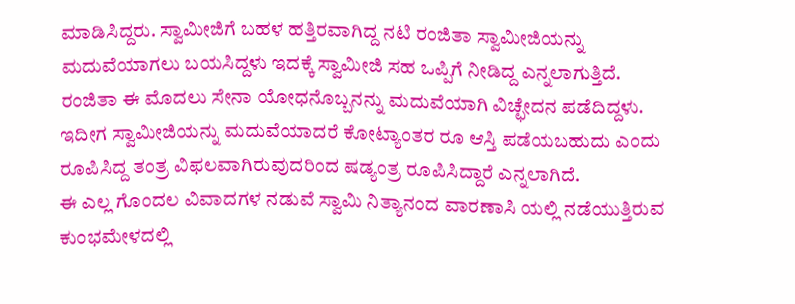ಮಾಡಿಸಿದ್ದರು. ಸ್ವಾಮೀಜಿಗೆ ಬಹಳ ಹತ್ತಿರವಾಗಿದ್ದ ನಟಿ ರಂಜಿತಾ ಸ್ವಾಮೀಜಿಯನ್ನು ಮದುವೆಯಾಗಲು ಬಯಸಿದ್ದಳು ಇದಕ್ಕೆ ಸ್ವಾಮೀಜಿ ಸಹ ಒಪ್ಪಿಗೆ ನೀಡಿದ್ದ ಎನ್ನಲಾಗುತ್ತಿದೆ.
ರಂಜಿತಾ ಈ ಮೊದಲು ಸೇನಾ ಯೋಧನೊಬ್ಬನನ್ನು ಮದುವೆಯಾಗಿ ವಿಚ್ಛೇದನ ಪಡೆದಿದ್ದಳು. ಇದೀಗ ಸ್ವಾಮೀಜಿಯನ್ನು ಮದುವೆಯಾದರೆ ಕೋಟ್ಯಾಂತರ ರೂ ಆಸ್ತಿ ಪಡೆಯಬಹುದು ಎಂದು ರೂಪಿಸಿದ್ದ ತಂತ್ರ ವಿಫಲವಾಗಿರುವುದರಿಂದ ಷಡ್ಯಂತ್ರ ರೂಪಿಸಿದ್ದಾರೆ ಎನ್ನಲಾಗಿದೆ.
ಈ ಎಲ್ಲ ಗೊಂದಲ ವಿವಾದಗಳ ನಡುವೆ ಸ್ವಾಮಿ ನಿತ್ಯಾನಂದ ವಾರಣಾಸಿ ಯಲ್ಲಿ ನಡೆಯುತ್ತಿರುವ ಕುಂಭಮೇಳದಲ್ಲಿ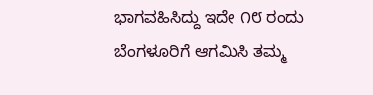ಭಾಗವಹಿಸಿದ್ದು ಇದೇ ೧೮ ರಂದು ಬೆಂಗಳೂರಿಗೆ ಆಗಮಿಸಿ ತಮ್ಮ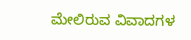ಮೇಲಿರುವ ವಿವಾದಗಳ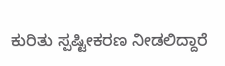ಕುರಿತು ಸ್ಪಷ್ಟೀಕರಣ ನೀಡಲಿದ್ದಾರೆ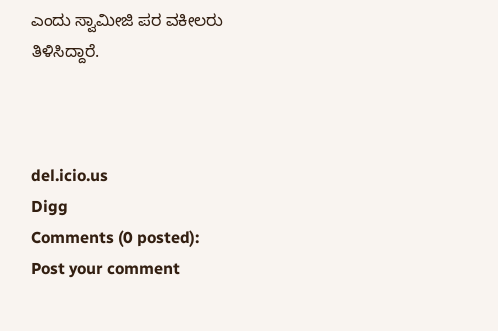ಎಂದು ಸ್ವಾಮೀಜಿ ಪರ ವಕೀಲರು ತಿಳಿಸಿದ್ದಾರೆ.



del.icio.us
Digg
Comments (0 posted):
Post your comment